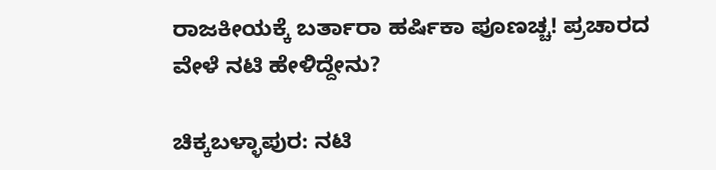ರಾಜಕೀಯಕ್ಕೆ ಬರ್ತಾರಾ ಹರ್ಷಿಕಾ ಪೂಣಚ್ಚ! ಪ್ರಚಾರದ ವೇಳೆ ನಟಿ ಹೇಳಿದ್ದೇನು?

ಚಿಕ್ಕಬಳ್ಳಾಪುರ: ನಟಿ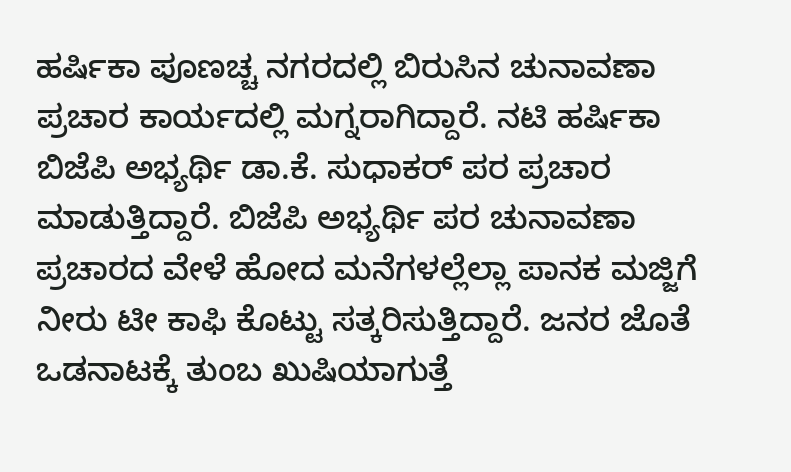ಹರ್ಷಿಕಾ ಪೂಣಚ್ಚ ನಗರದಲ್ಲಿ ಬಿರುಸಿನ ಚುನಾವಣಾ ಪ್ರಚಾರ ಕಾರ್ಯದಲ್ಲಿ ಮಗ್ನರಾಗಿದ್ದಾರೆ. ನಟಿ ಹರ್ಷಿಕಾ ಬಿಜೆಪಿ ಅಭ್ಯರ್ಥಿ ಡಾ.ಕೆ. ಸುಧಾಕರ್ ಪರ ಪ್ರಚಾರ ಮಾಡುತ್ತಿದ್ದಾರೆ. ಬಿಜೆಪಿ ಅಭ್ಯರ್ಥಿ ಪರ ಚುನಾವಣಾ ಪ್ರಚಾರದ ವೇಳೆ ಹೋದ ಮನೆಗಳಲ್ಲೆಲ್ಲಾ ಪಾನಕ ಮಜ್ಜಿಗೆ ನೀರು ಟೀ ಕಾಫಿ ಕೊಟ್ಟು ಸತ್ಕರಿಸುತ್ತಿದ್ದಾರೆ. ಜನರ ಜೊತೆ ಒಡನಾಟಕ್ಕೆ ತುಂಬ ಖುಷಿಯಾಗುತ್ತೆ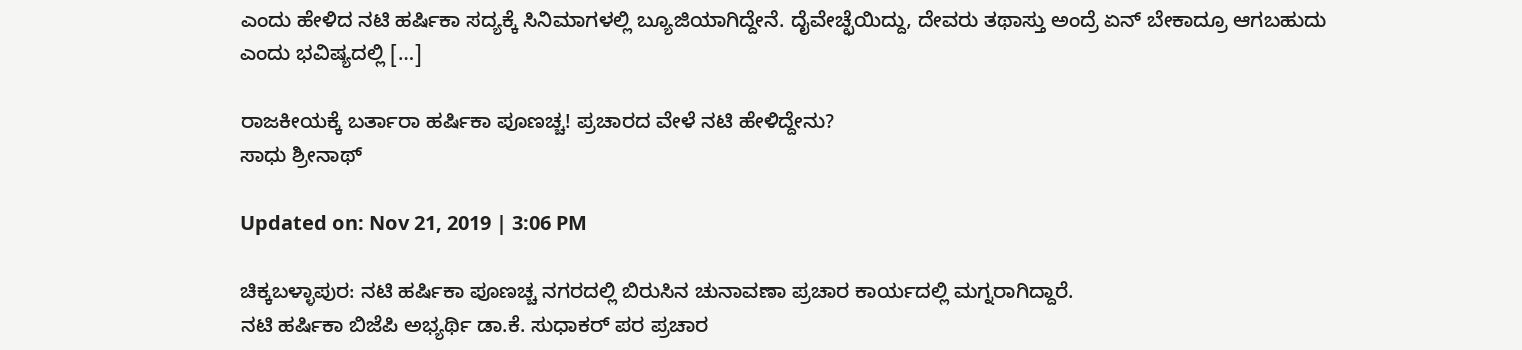ಎಂದು ಹೇಳಿದ ನಟಿ ಹರ್ಷಿಕಾ ಸದ್ಯಕ್ಕೆ ಸಿನಿಮಾಗಳಲ್ಲಿ ಬ್ಯೂಜಿಯಾಗಿದ್ದೇನೆ. ದೈವೇಚ್ಛೆಯಿದ್ದು, ದೇವರು ತಥಾಸ್ತು ಅಂದ್ರೆ ಏನ್ ಬೇಕಾದ್ರೂ ಆಗಬಹುದು ಎಂದು ಭವಿಷ್ಯದಲ್ಲಿ […]

ರಾಜಕೀಯಕ್ಕೆ ಬರ್ತಾರಾ ಹರ್ಷಿಕಾ ಪೂಣಚ್ಚ! ಪ್ರಚಾರದ ವೇಳೆ ನಟಿ ಹೇಳಿದ್ದೇನು?
ಸಾಧು ಶ್ರೀನಾಥ್

Updated on: Nov 21, 2019 | 3:06 PM

ಚಿಕ್ಕಬಳ್ಳಾಪುರ: ನಟಿ ಹರ್ಷಿಕಾ ಪೂಣಚ್ಚ ನಗರದಲ್ಲಿ ಬಿರುಸಿನ ಚುನಾವಣಾ ಪ್ರಚಾರ ಕಾರ್ಯದಲ್ಲಿ ಮಗ್ನರಾಗಿದ್ದಾರೆ.
ನಟಿ ಹರ್ಷಿಕಾ ಬಿಜೆಪಿ ಅಭ್ಯರ್ಥಿ ಡಾ.ಕೆ. ಸುಧಾಕರ್ ಪರ ಪ್ರಚಾರ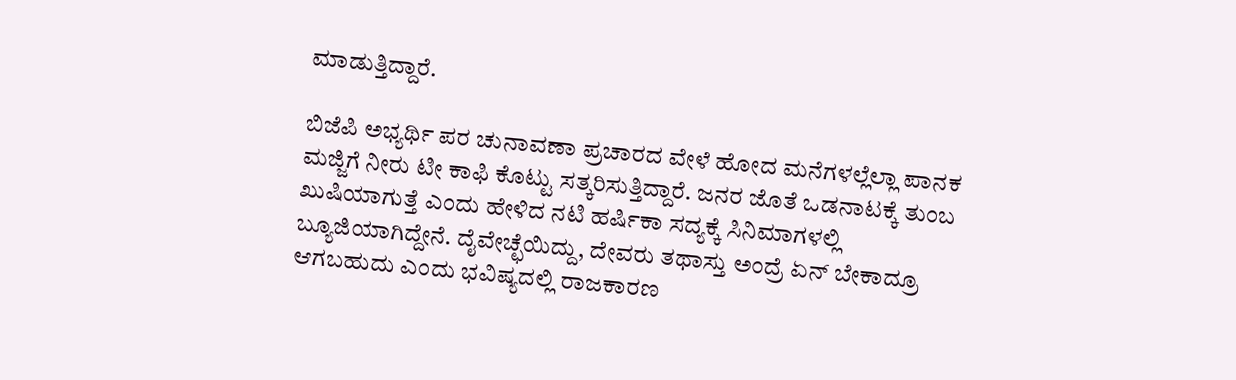ಮಾಡುತ್ತಿದ್ದಾರೆ.

ಬಿಜೆಪಿ ಅಭ್ಯರ್ಥಿ ಪರ ಚುನಾವಣಾ ಪ್ರಚಾರದ ವೇಳೆ ಹೋದ ಮನೆಗಳಲ್ಲೆಲ್ಲಾ ಪಾನಕ ಮಜ್ಜಿಗೆ ನೀರು ಟೀ ಕಾಫಿ ಕೊಟ್ಟು ಸತ್ಕರಿಸುತ್ತಿದ್ದಾರೆ. ಜನರ ಜೊತೆ ಒಡನಾಟಕ್ಕೆ ತುಂಬ ಖುಷಿಯಾಗುತ್ತೆ ಎಂದು ಹೇಳಿದ ನಟಿ ಹರ್ಷಿಕಾ ಸದ್ಯಕ್ಕೆ ಸಿನಿಮಾಗಳಲ್ಲಿ ಬ್ಯೂಜಿಯಾಗಿದ್ದೇನೆ. ದೈವೇಚ್ಛೆಯಿದ್ದು, ದೇವರು ತಥಾಸ್ತು ಅಂದ್ರೆ ಏನ್ ಬೇಕಾದ್ರೂ ಆಗಬಹುದು ಎಂದು ಭವಿಷ್ಯದಲ್ಲಿ ರಾಜಕಾರಣ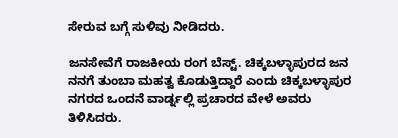ಸೇರುವ ಬಗ್ಗೆ ಸುಳಿವು ನೀಡಿದರು.

ಜನಸೇವೆಗೆ ರಾಜಕೀಯ ರಂಗ ಬೆಸ್ಟ್. ಚಿಕ್ಕಬಳ್ಳಾಪುರದ ಜನ ನನಗೆ ತುಂಬಾ ಮಹತ್ವ ಕೊಡುತ್ತಿದ್ದಾರೆ ಎಂದು ಚಿಕ್ಕಬಳ್ಳಾಪುರ ನಗರದ ಒಂದನೆ ವಾರ್ಡ್ನಲ್ಲಿ ಪ್ರಚಾರದ ವೇಳೆ ಅವರು ತಿಳಿಸಿದರು.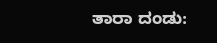ತಾರಾ ದಂಡು: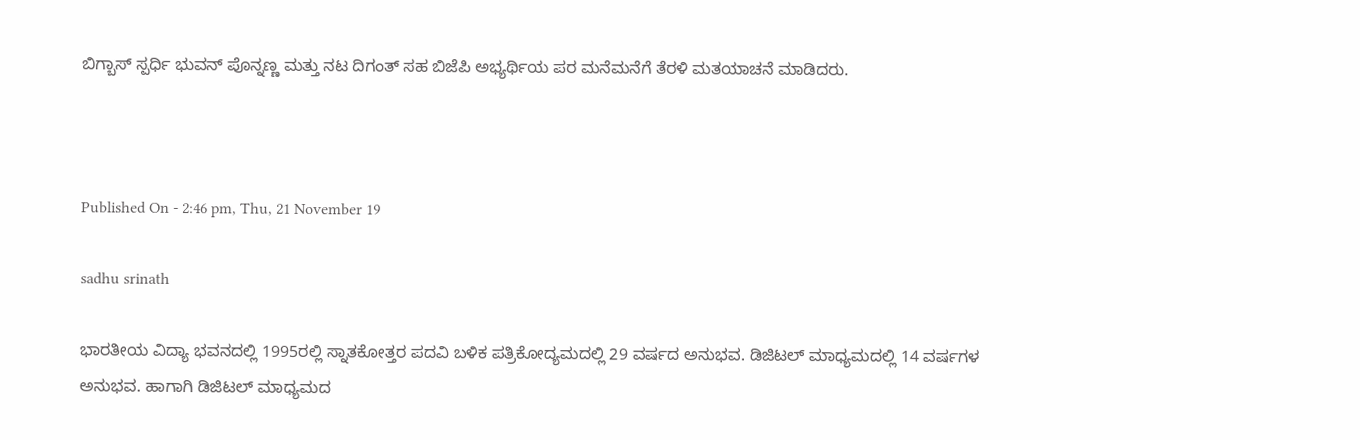ಬಿಗ್ಬಾಸ್ ಸ್ಪರ್ಧಿ ಭುವನ್ ಪೊನ್ನಣ್ಣ ಮತ್ತು ನಟ ದಿಗಂತ್ ಸಹ ಬಿಜೆಪಿ ಅಭ್ಯರ್ಥಿಯ ಪರ ಮನೆಮನೆಗೆ ತೆರಳಿ ಮತಯಾಚನೆ ಮಾಡಿದರು.



Published On - 2:46 pm, Thu, 21 November 19

sadhu srinath

ಭಾರತೀಯ ವಿದ್ಯಾ ಭವನದಲ್ಲಿ 1995ರಲ್ಲಿ ಸ್ನಾತಕೋತ್ತರ ಪದವಿ ಬಳಿಕ ಪತ್ರಿಕೋದ್ಯಮದಲ್ಲಿ 29 ವರ್ಷದ ಅನುಭವ. ಡಿಜಿಟಲ್ ಮಾಧ್ಯಮದಲ್ಲಿ 14 ವರ್ಷಗಳ ಅನುಭವ. ಹಾಗಾಗಿ ಡಿಜಿಟಲ್ ಮಾಧ್ಯಮದ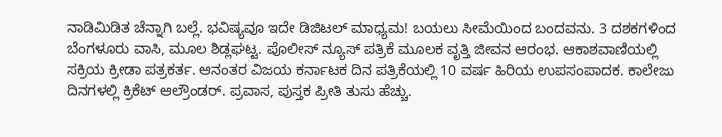ನಾಡಿಮಿಡಿತ ಚೆನ್ನಾಗಿ ಬಲ್ಲೆ. ಭವಿಷ್ಯವೂ ಇದೇ ಡಿಜಿಟಲ್ ಮಾಧ್ಯಮ! ಬಯಲು ಸೀಮೆಯಿಂದ ಬಂದವನು. 3 ದಶಕಗಳಿಂದ ಬೆಂಗಳೂರು ವಾಸಿ, ಮೂಲ ಶಿಡ್ಲಘಟ್ಟ. ಪೊಲೀಸ್ ನ್ಯೂಸ್ ಪತ್ರಿಕೆ ಮೂಲಕ ವೃತ್ತಿ ಜೀವನ ಆರಂಭ. ಆಕಾಶವಾಣಿಯಲ್ಲಿ ಸಕ್ರಿಯ ಕ್ರೀಡಾ ಪತ್ರಕರ್ತ. ಆನಂತರ ವಿಜಯ ಕರ್ನಾಟಕ ದಿನ ಪತ್ರಿಕೆಯಲ್ಲಿ 10 ವರ್ಷ ಹಿರಿಯ ಉಪಸಂಪಾದಕ. ಕಾಲೇಜು ದಿನಗಳಲ್ಲಿ ಕ್ರಿಕೆಟ್ ಆಲ್ರೌಂಡರ್. ಪ್ರವಾಸ, ಪುಸ್ತಕ ಪ್ರೀತಿ ತುಸು ಹೆಚ್ಚು.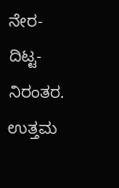ನೇರ-ದಿಟ್ಟ-ನಿರಂತರ. ಉತ್ತಮ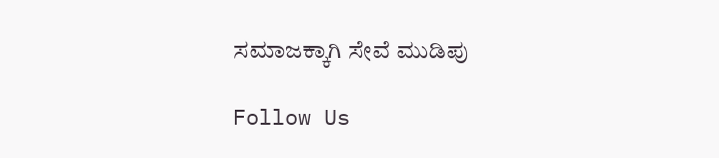ಸಮಾಜಕ್ಕಾಗಿ ಸೇವೆ ಮುಡಿಪು

Follow Us